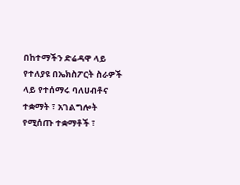በከተማችን ድሬዳዋ ላይ የተለያዩ በኤክስፖርት ስራዎች ላይ የተሰማሩ ባለሀብቶና ተቋማት ፣ አገልግሎት የሚሰጡ ተቋማቶች ፣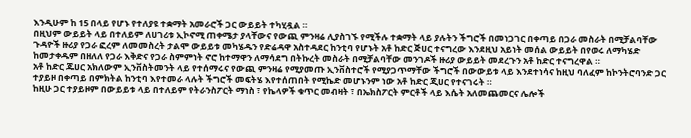እንዲሁም ከ 15 በላይ የሆኑ የተለያዩ ተቋማት አመራሮች ጋር ውይይት ተካሂዷል ።
በዚህም ውይይት ላይ በተለይም ለሀገሪቱ ኢኮኖሚ ጠቀሜታ ያላቸውና የውጪ ምንዛሬ ሊያስገኙ የሚችሉ ተቋማት ላይ ያሉትን ችግሮች በመነጋገር በቀጣይ በጋራ መስራት በሚቻልባቸው ጉዳዮች ዙሪያ የጋራ ፎረም ለመመስረት ታልሞ ውይይቱ መካሄዱን የድሬዳዋ አስተዳደር ከንቲባ የሆኑት አቶ ከድር ጅሀር ተናግረው እንደዚህ አይነት መሰል ውይይት በየወሩ ለማካሄድ ከመታቀዱም በዘለለ የጋራ እቅድና የጋራ ስምምነት ኖሮ ከተማዋን ለማሳደግ በትኩረት መስራት በሚቻልባቸው መንገዶች ዙሪያ ውይይት መደረጉን አቶ ከድር ተናግረዋል ።
አቶ ከድር ጁሀር አክለውም ኢንቨስትመንት ላይ የተሰማሩና የውጪ ምንዛሬ የሚያመጡ ኢንቨስተሮች የሚያጋጥማቸው ችግሮች በውውይቱ ላይ እንደተነሳና ከዚህ ባለፈም ከኮንትሮባንድ ጋር ተያይዞ በቀጣይ በምክትል ከንቲባ እየተመራ ላሉት ችግሮች መፍትሄ እየተሰጠበት የሚኬድ መሆኑንም ነው አቶ ከድር ጂሀር የተናገሩት ።
ከዚሁ ጋር ተያይዞም በውይይቱ ላይ በተለይም የትራንስፖርት ማነስ ፣ የኬላዎች ቁጥር መብዛት ፣ በኤክስፖርት ምርቶች ላይ እሴት አለመጨመርና ሌሎች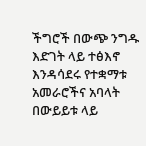ችግሮች በውጭ ንግዱ እድገት ላይ ተፅእኖ እንዳሳደሩ የተቋማቱ አመራሮችና አባላት በውይይቱ ላይ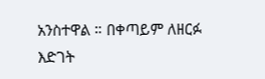አንስተዋል ። በቀጣይም ለዘርፉ እድገት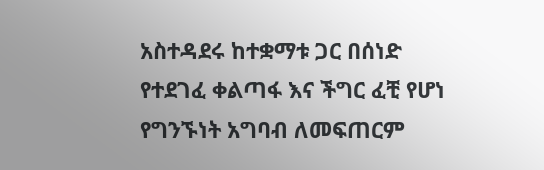አስተዳደሩ ከተቋማቱ ጋር በሰነድ የተደገፈ ቀልጣፋ እና ችግር ፈቺ የሆነ የግንኙነት አግባብ ለመፍጠርም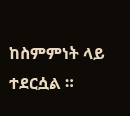ከስምምነት ላይ ተደርሷል ።